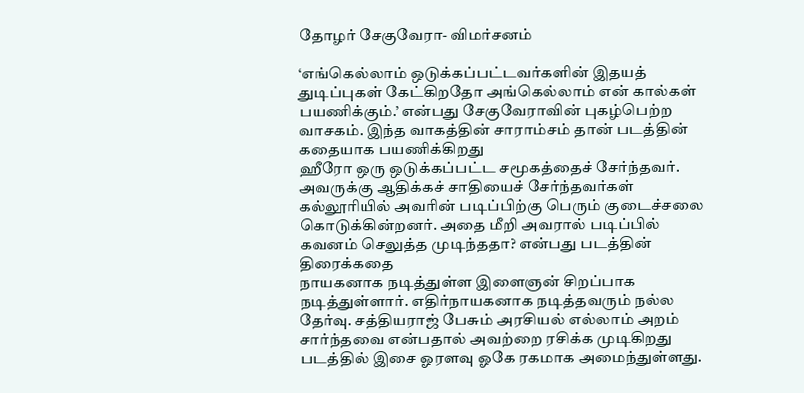தோழர் சேகுவேரா- விமர்சனம்

‘எங்கெல்லாம் ஒடுக்கப்பட்டவர்களின் இதயத் துடிப்புகள் கேட்கிறதோ அங்கெல்லாம் என் கால்கள் பயணிக்கும்.’ என்பது சேகுவேராவின் புகழ்பெற்ற வாசகம். இந்த வாகத்தின் சாராம்சம் தான் படத்தின் கதையாக பயணிக்கிறது
ஹீரோ ஒரு ஒடுக்கப்பட்ட சமூகத்தைச் சேர்ந்தவர். அவருக்கு ஆதிக்கச் சாதியைச் சேர்ந்தவர்கள் கல்லூரியில் அவரின் படிப்பிற்கு பெரும் குடைச்சலை கொடுக்கின்றனர். அதை மீறி அவரால் படிப்பில் கவனம் செலுத்த முடிந்ததா? என்பது படத்தின் திரைக்கதை
நாயகனாக நடித்துள்ள இளைஞன் சிறப்பாக நடித்துள்ளார். எதிர்நாயகனாக நடித்தவரும் நல்ல தேர்வு. சத்தியராஜ் பேசும் அரசியல் எல்லாம் அறம் சார்ந்தவை என்பதால் அவற்றை ரசிக்க முடிகிறது
படத்தில் இசை ஓரளவு ஓகே ரகமாக அமைந்துள்ளது.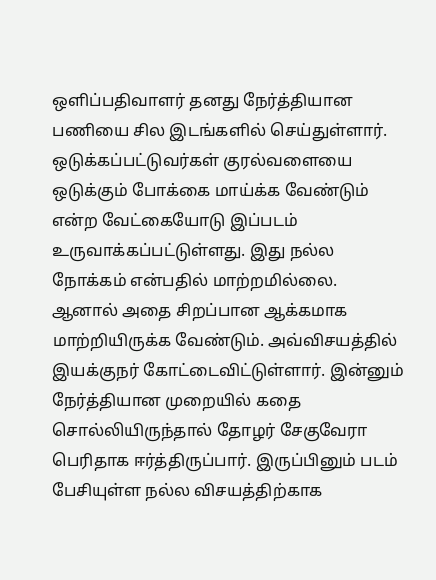ஒளிப்பதிவாளர் தனது நேர்த்தியான பணியை சில இடங்களில் செய்துள்ளார்.
ஒடுக்கப்பட்டுவர்கள் குரல்வளையை ஒடுக்கும் போக்கை மாய்க்க வேண்டும் என்ற வேட்கையோடு இப்படம் உருவாக்கப்பட்டுள்ளது. இது நல்ல நோக்கம் என்பதில் மாற்றமில்லை. ஆனால் அதை சிறப்பான ஆக்கமாக மாற்றியிருக்க வேண்டும். அவ்விசயத்தில் இயக்குநர் கோட்டைவிட்டுள்ளார். இன்னும் நேர்த்தியான முறையில் கதை சொல்லியிருந்தால் தோழர் சேகுவேரா பெரிதாக ஈர்த்திருப்பார். இருப்பினும் படம் பேசியுள்ள நல்ல விசயத்திற்காக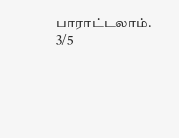பாராட்டலாம்.
3/5